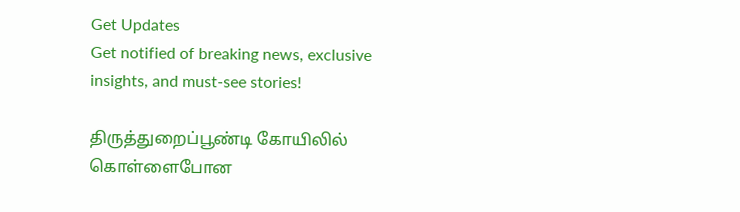Get Updates
Get notified of breaking news, exclusive insights, and must-see stories!

திருத்துறைப்பூண்டி கோயிலில் கொள்ளைபோன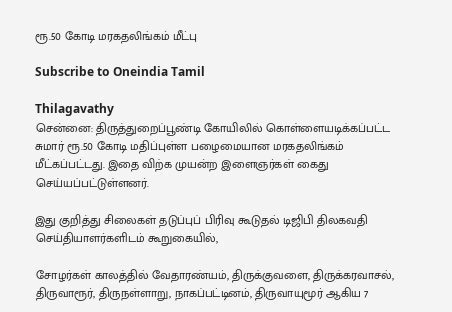ரூ.50 கோடி மரகதலிங்கம் மீட்பு

Subscribe to Oneindia Tamil

Thilagavathy
சென்னை: திருத்துறைப்பூண்டி கோயிலில் கொள்ளையடிக்கப்பட்ட சுமார் ரூ.50 கோடி மதிப்புள்ள பழைமையான மரகதலிங்கம் மீட்கப்பட்டது. இதை விற்க முயன்ற இளைஞர்கள் கைது செய்யப்பட்டுள்ளனர்.

இது குறித்து சிலைகள் தடுப்புப் பிரிவு கூடுதல் டிஜிபி திலகவதி செய்தியாளர்களிடம் கூறுகையில்,

சோழர்கள் காலத்தில் வேதாரண்யம், திருக்குவளை, திருக்கரவாசல், திருவாரூர், திருநள்ளாறு, நாகப்பட்டினம், திருவாயுமூர் ஆகிய 7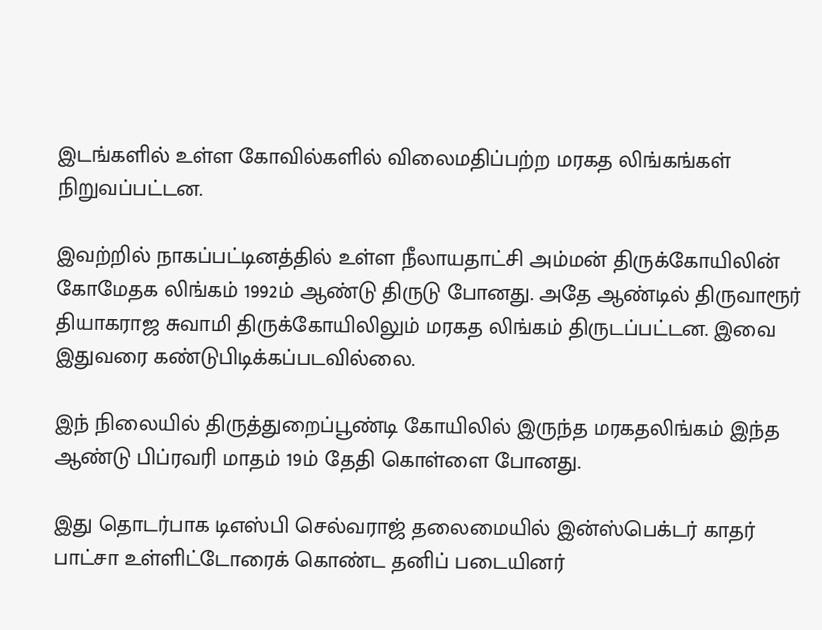இடங்களில் உள்ள கோவில்களில் விலைமதிப்பற்ற மரகத லிங்கங்கள் நிறுவப்பட்டன.

இவற்றில் நாகப்பட்டினத்தில் உள்ள நீலாயதாட்சி அம்மன் திருக்கோயிலின் கோமேதக லிங்கம் 1992ம் ஆண்டு திருடு போனது. அதே ஆண்டில் திருவாரூர் தியாகராஜ சுவாமி திருக்கோயிலிலும் மரகத லிங்கம் திருடப்பட்டன. இவை இதுவரை கண்டுபிடிக்கப்படவில்லை.

இந் நிலையில் திருத்துறைப்பூண்டி கோயிலில் இருந்த மரகதலிங்கம் இந்த ஆண்டு பிப்ரவரி மாதம் 19ம் தேதி கொள்ளை போனது.

இது தொடர்பாக டிஎஸ்பி செல்வராஜ் தலைமையில் இன்ஸ்பெக்டர் காதர் பாட்சா உள்ளிட்டோரைக் கொண்ட தனிப் படையினர்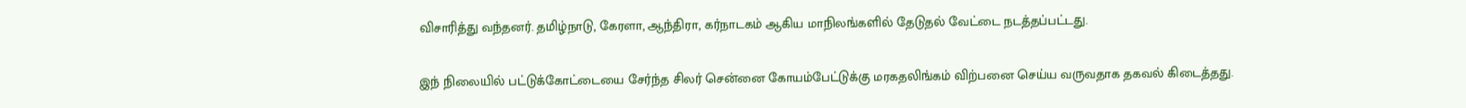விசாரித்து வந்தனர். தமிழ்நாடு, கேரளா, ஆந்திரா, கர்நாடகம் ஆகிய மாநிலங்களில் தேடுதல் வேட்டை நடத்தப்பட்டது.

இந் நிலையில் பட்டுக்கோட்டையை சேர்ந்த சிலர் சென்னை கோயம்பேட்டுக்கு மரகதலிங்கம் விற்பனை செய்ய வருவதாக தகவல் கிடைத்தது.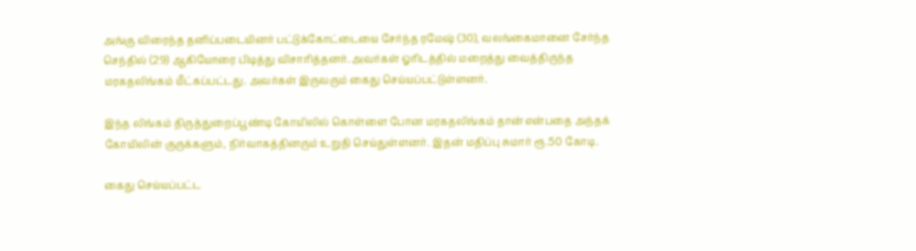அங்கு விரைந்த தனிப்படையினர் பட்டுக்கோட்டையை சேர்ந்த ரமேஷ் (30), வலங்கைமானை சேர்ந்த செந்தில் (29) ஆகியோரை பிடித்து விசாரித்தனர். அவர்கள் ஓரிடத்தில் மறைத்து வைத்திருந்த மரகதலிங்கம் மீட்கப்பட்டது. அவர்கள் இருவரும் கைது செய்யப்பட்டுள்ளனர்.

இந்த லிங்கம் திருத்துறைப்பூண்டி கோயிலில் கொள்ளை போன மரகதலிங்கம் தான் என்பதை அந்தக் கோயிலின் குருக்களும், நிர்வாகத்தினரும் உறுதி செய்துள்ளனர். இதன் மதிப்பு சுமார் ரூ.50 கோடி.

கைது செய்யப்பட்ட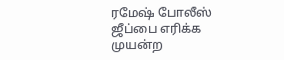ரமேஷ் போலீஸ் ஜீப்பை எரிக்க முயன்ற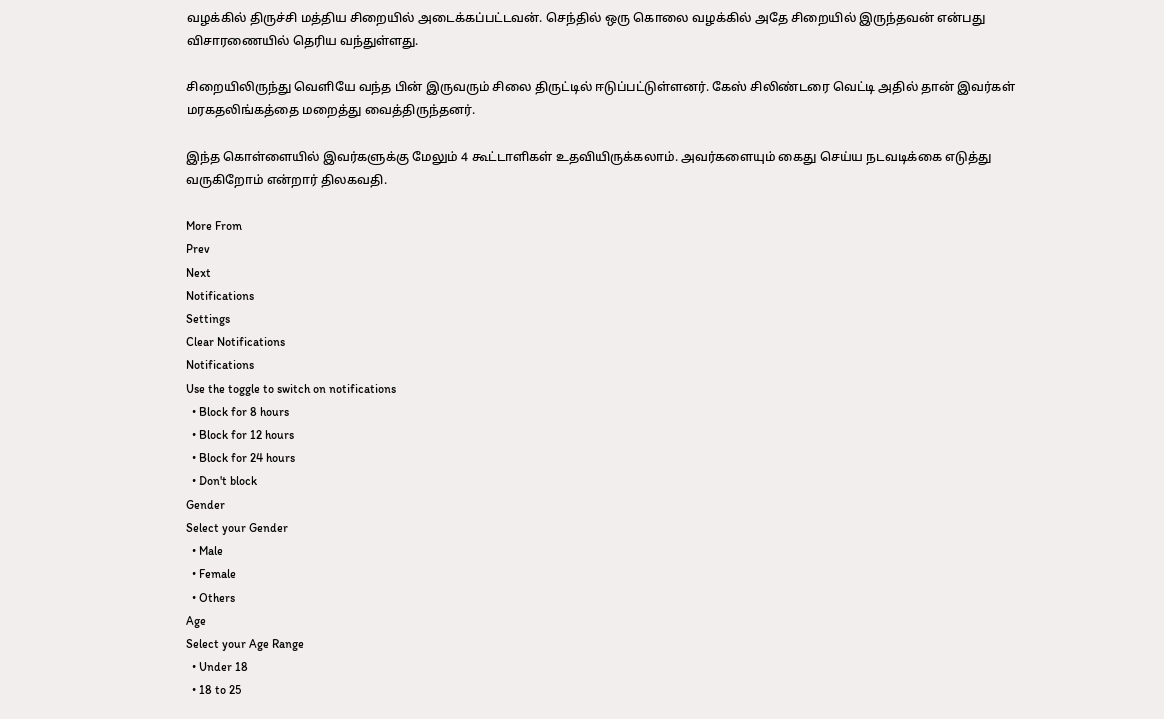வழக்கில் திருச்சி மத்திய சிறையில் அடைக்கப்பட்டவன். செந்தில் ஒரு கொலை வழக்கில் அதே சிறையில் இருந்தவன் என்பது விசாரணையில் தெரிய வந்துள்ளது.

சிறையிலிருந்து வெளியே வந்த பின் இருவரும் சிலை திருட்டில் ஈடுப்பட்டுள்ளனர். கேஸ் சிலிண்டரை வெட்டி அதில் தான் இவர்கள் மரகதலிங்கத்தை மறைத்து வைத்திருந்தனர்.

இந்த கொள்ளையில் இவர்களுக்கு மேலும் 4 கூட்டாளிகள் உதவியிருக்கலாம். அவர்களையும் கைது செய்ய நடவடிக்கை எடுத்து வருகிறோம் என்றார் திலகவதி.

More From
Prev
Next
Notifications
Settings
Clear Notifications
Notifications
Use the toggle to switch on notifications
  • Block for 8 hours
  • Block for 12 hours
  • Block for 24 hours
  • Don't block
Gender
Select your Gender
  • Male
  • Female
  • Others
Age
Select your Age Range
  • Under 18
  • 18 to 25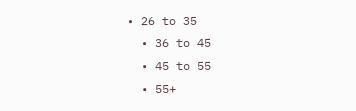• 26 to 35
  • 36 to 45
  • 45 to 55
  • 55+